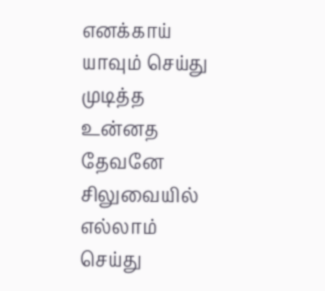எனக்காய்
யாவும் செய்து
முடித்த
உன்னத
தேவனே
சிலுவையில்
எல்லாம்
செய்து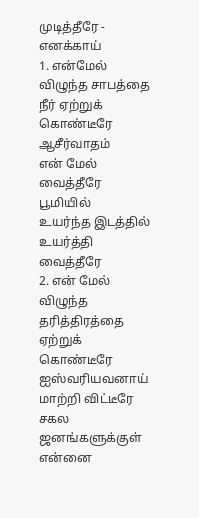முடித்தீரே - எனக்காய்
1. என்மேல்
விழுந்த சாபத்தை
நீர் ஏற்றுக்
கொண்டீரே
ஆசீர்வாதம்
என் மேல் வைத்தீரே
பூமியில்
உயர்ந்த இடத்தில்
உயர்த்தி
வைத்தீரே
2. என் மேல்
விழுந்த தரித்திரத்தை
ஏற்றுக்
கொண்டீரே
ஐஸ்வரியவனாய்
மாற்றி விட்டீரே
சகல ஜனங்களுக்குள்
என்னை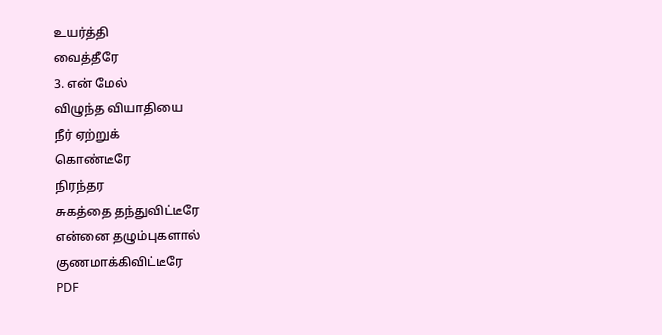உயர்த்தி
வைத்தீரே
3. என் மேல்
விழுந்த வியாதியை
நீர் ஏற்றுக்
கொண்டீரே
நிரந்தர
சுகத்தை தந்துவிட்டீரே
என்னை தழும்புகளால்
குணமாக்கிவிட்டீரே
PDF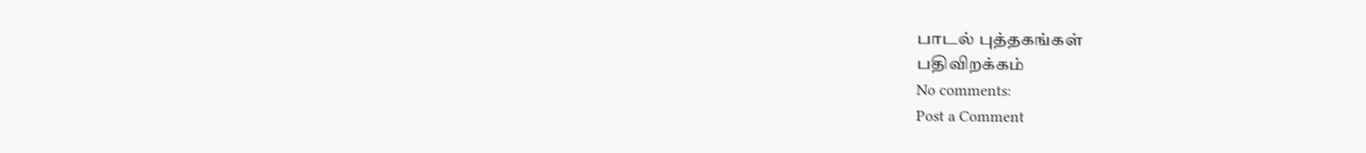பாடல் புத்தகங்கள்
பதிவிறக்கம்
No comments:
Post a Comment